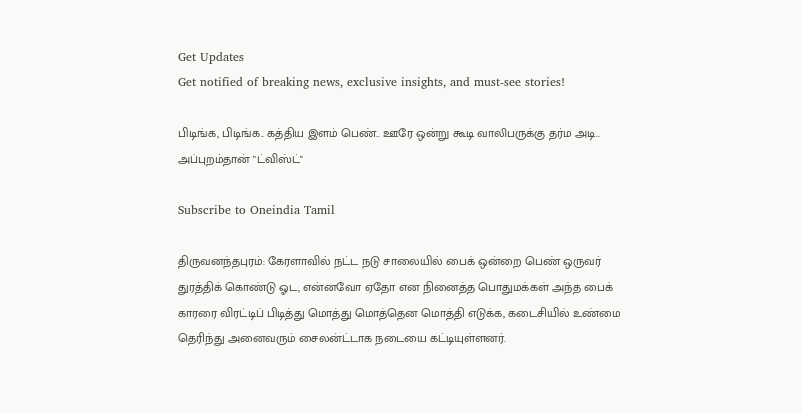Get Updates
Get notified of breaking news, exclusive insights, and must-see stories!

பிடிங்க, பிடிங்க.. கத்திய இளம் பெண்.. ஊரே ஒன்று கூடி வாலிபருக்கு தர்ம அடி.. அப்புறம்தான் "ட்விஸ்ட்"

Subscribe to Oneindia Tamil

திருவனந்தபுரம்: கேரளாவில் நட்ட நடு சாலையில் பைக் ஒன்றை பெண் ஒருவர் துரத்திக் கொண்டு ஓட, என்னவோ ஏதோ என நினைத்த பொதுமக்கள் அந்த பைக் காரரை விரட்டிப் பிடித்து மொத்து மொத்தென மொத்தி எடுக்க, கடைசியில் உண்மை தெரிந்து அனைவரும் சைலன்ட்டாக நடையை கட்டியுள்ளனர்.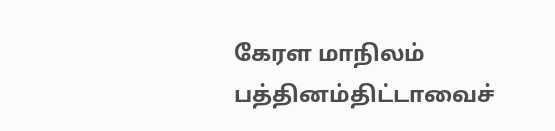கேரள மாநிலம் பத்தினம்திட்டாவைச்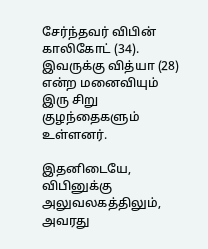சேர்ந்தவர் விபின் காலிகோட் (34). இவருக்கு வித்யா (28) என்ற மனைவியும் இரு சிறு குழந்தைகளும் உள்ளனர்.

இதனிடையே, விபினுக்கு அலுவலகத்திலும், அவரது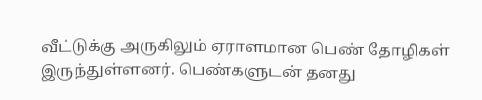வீட்டுக்கு அருகிலும் ஏராளமான பெண் தோழிகள் இருந்துள்ளனர். பெண்களுடன் தனது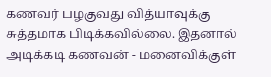கணவர் பழகுவது வித்யாவுக்கு சுத்தமாக பிடிக்கவில்லை. இதனால் அடிக்கடி கணவன் - மனைவிக்குள்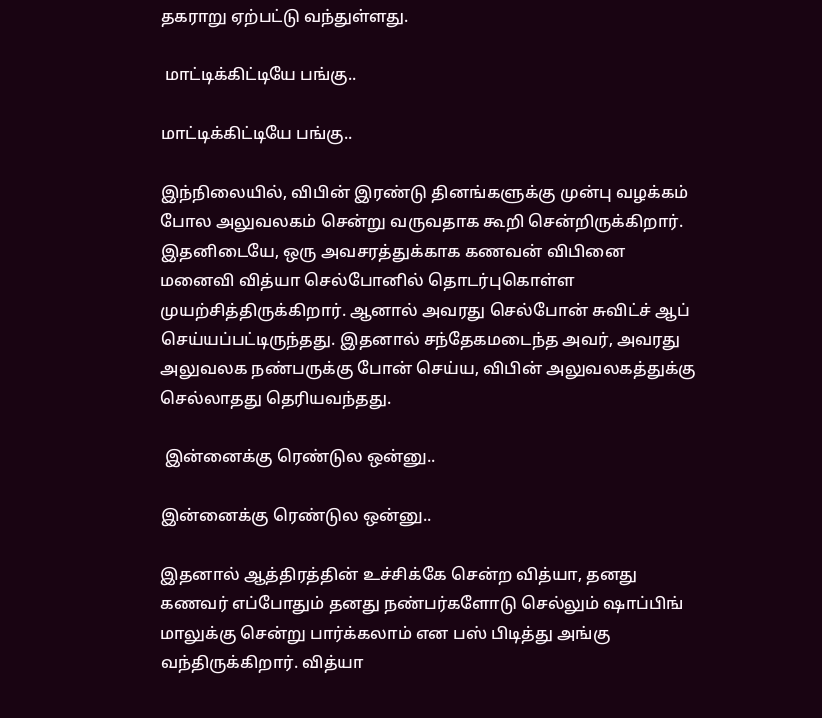தகராறு ஏற்பட்டு வந்துள்ளது.

 மாட்டிக்கிட்டியே பங்கு..

மாட்டிக்கிட்டியே பங்கு..

இந்நிலையில், விபின் இரண்டு தினங்களுக்கு முன்பு வழக்கம் போல அலுவலகம் சென்று வருவதாக கூறி சென்றிருக்கிறார். இதனிடையே, ஒரு அவசரத்துக்காக கணவன் விபினை மனைவி வித்யா செல்போனில் தொடர்புகொள்ள முயற்சித்திருக்கிறார். ஆனால் அவரது செல்போன் சுவிட்ச் ஆப் செய்யப்பட்டிருந்தது. இதனால் சந்தேகமடைந்த அவர், அவரது அலுவலக நண்பருக்கு போன் செய்ய, விபின் அலுவலகத்துக்கு செல்லாதது தெரியவந்தது.

 இன்னைக்கு ரெண்டுல ஒன்னு..

இன்னைக்கு ரெண்டுல ஒன்னு..

இதனால் ஆத்திரத்தின் உச்சிக்கே சென்ற வித்யா, தனது கணவர் எப்போதும் தனது நண்பர்களோடு செல்லும் ஷாப்பிங் மாலுக்கு சென்று பார்க்கலாம் என பஸ் பிடித்து அங்கு வந்திருக்கிறார். வித்யா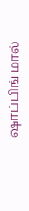ஷாப்பிங் மால்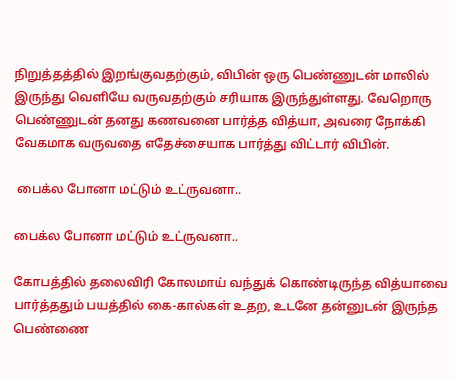நிறுத்தத்தில் இறங்குவதற்கும், விபின் ஒரு பெண்ணுடன் மாலில் இருந்து வெளியே வருவதற்கும் சரியாக இருந்துள்ளது. வேறொரு பெண்ணுடன் தனது கணவனை பார்த்த வித்யா, அவரை நோக்கி வேகமாக வருவதை எதேச்சையாக பார்த்து விட்டார் விபின்.

 பைக்ல போனா மட்டும் உட்ருவனா..

பைக்ல போனா மட்டும் உட்ருவனா..

கோபத்தில் தலைவிரி கோலமாய் வந்துக் கொண்டிருந்த வித்யாவை பார்த்ததும் பயத்தில் கை-கால்கள் உதற, உடனே தன்னுடன் இருந்த பெண்ணை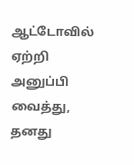ஆட்டோவில் ஏற்றி அனுப்பி வைத்து, தனது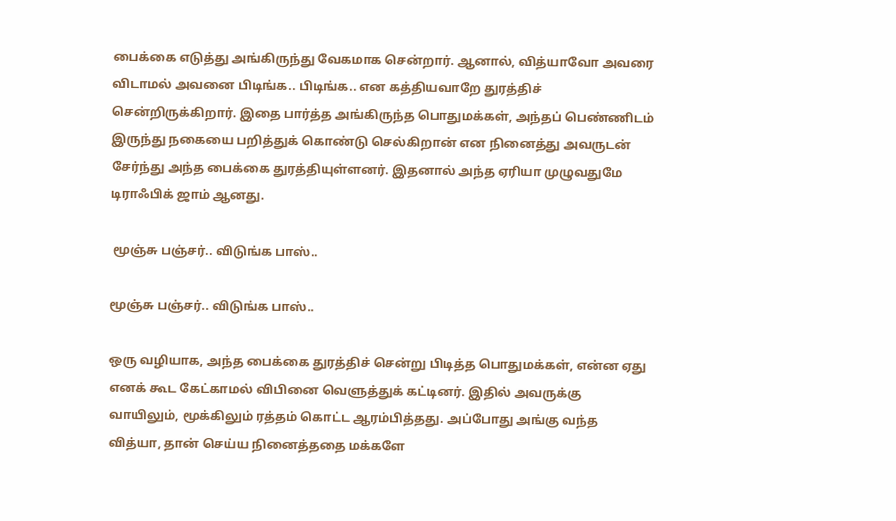பைக்கை எடுத்து அங்கிருந்து வேகமாக சென்றார். ஆனால், வித்யாவோ அவரை விடாமல் அவனை பிடிங்க.. பிடிங்க.. என கத்தியவாறே துரத்திச் சென்றிருக்கிறார். இதை பார்த்த அங்கிருந்த பொதுமக்கள், அந்தப் பெண்ணிடம் இருந்து நகையை பறித்துக் கொண்டு செல்கிறான் என நினைத்து அவருடன் சேர்ந்து அந்த பைக்கை துரத்தியுள்ளனர். இதனால் அந்த ஏரியா முழுவதுமே டிராஃபிக் ஜாம் ஆனது.

 மூஞ்சு பஞ்சர்.. விடுங்க பாஸ்..

மூஞ்சு பஞ்சர்.. விடுங்க பாஸ்..

ஒரு வழியாக, அந்த பைக்கை துரத்திச் சென்று பிடித்த பொதுமக்கள், என்ன ஏது எனக் கூட கேட்காமல் விபினை வெளுத்துக் கட்டினர். இதில் அவருக்கு வாயிலும், மூக்கிலும் ரத்தம் கொட்ட ஆரம்பித்தது. அப்போது அங்கு வந்த வித்யா, தான் செய்ய நினைத்ததை மக்களே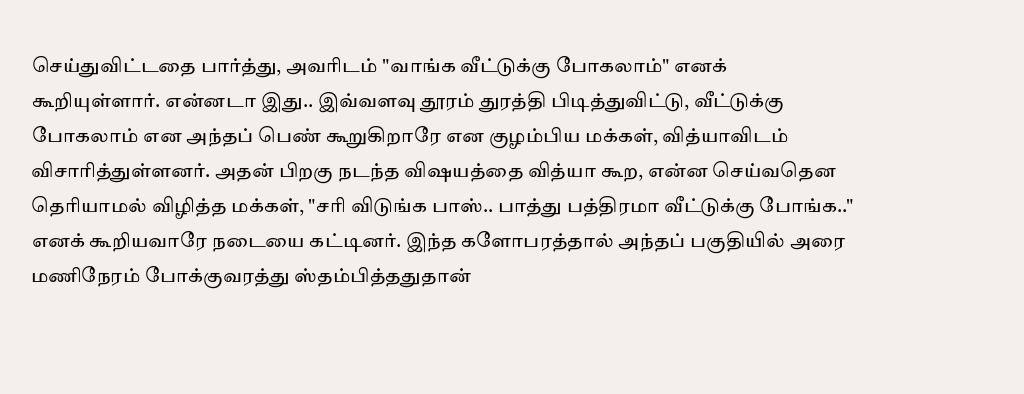செய்துவிட்டதை பார்த்து, அவரிடம் "வாங்க வீட்டுக்கு போகலாம்" எனக் கூறியுள்ளார். என்னடா இது.. இவ்வளவு தூரம் துரத்தி பிடித்துவிட்டு, வீட்டுக்கு போகலாம் என அந்தப் பெண் கூறுகிறாரே என குழம்பிய மக்கள், வித்யாவிடம் விசாரித்துள்ளனர். அதன் பிறகு நடந்த விஷயத்தை வித்யா கூற, என்ன செய்வதென தெரியாமல் விழித்த மக்கள், "சரி விடுங்க பாஸ்.. பாத்து பத்திரமா வீட்டுக்கு போங்க.." எனக் கூறியவாரே நடையை கட்டினர். இந்த களோபரத்தால் அந்தப் பகுதியில் அரை மணிநேரம் போக்குவரத்து ஸ்தம்பித்ததுதான்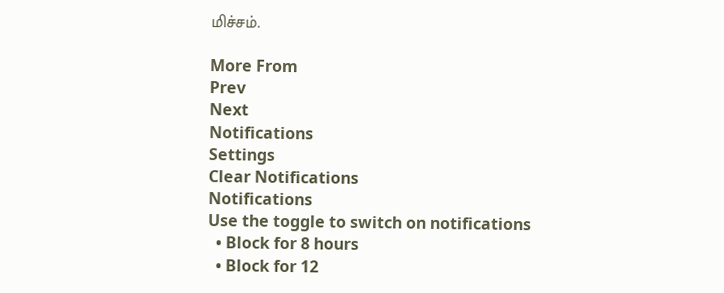மிச்சம்.

More From
Prev
Next
Notifications
Settings
Clear Notifications
Notifications
Use the toggle to switch on notifications
  • Block for 8 hours
  • Block for 12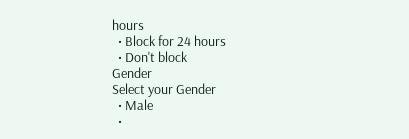hours
  • Block for 24 hours
  • Don't block
Gender
Select your Gender
  • Male
  •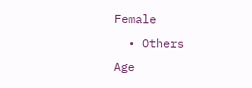Female
  • Others
Age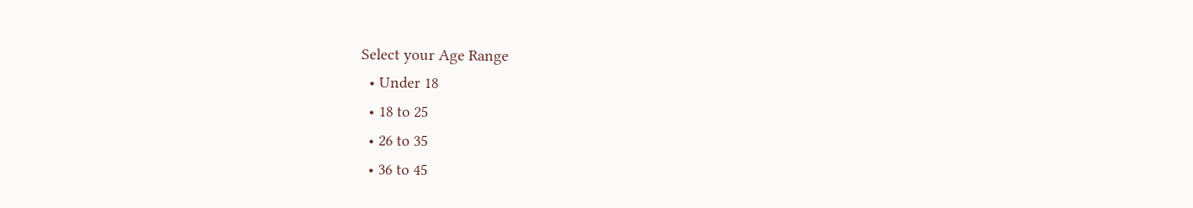Select your Age Range
  • Under 18
  • 18 to 25
  • 26 to 35
  • 36 to 45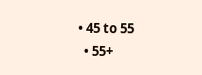• 45 to 55
  • 55+